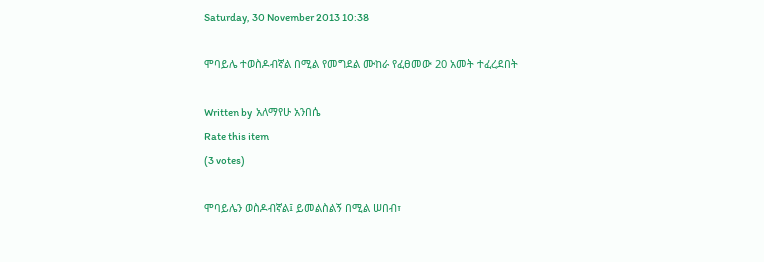Saturday, 30 November 2013 10:38

ሞባይሌ ተወስዶብኛል በሚል የመግደል ሙከራ የፈፀመው 20 አመት ተፈረደበት

Written by  አለማየሁ አንበሴ
Rate this item
(3 votes)

ሞባይሌን ወስዶብኛል፤ ይመልስልኝ በሚል ሠበብ፣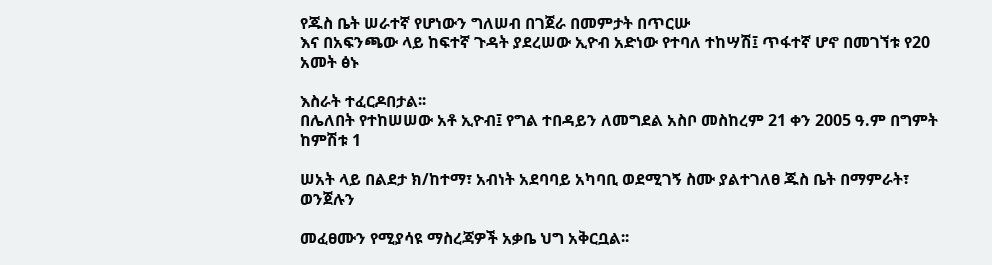የጁስ ቤት ሠራተኛ የሆነውን ግለሠብ በገጀራ በመምታት በጥርሡ
እና በአፍንጫው ላይ ከፍተኛ ጉዳት ያደረሠው ኢዮብ አድነው የተባለ ተከሣሽ፤ ጥፋተኛ ሆኖ በመገኘቱ የ20 አመት ፅኑ

እስራት ተፈርዶበታል፡፡
በሌለበት የተከሠሠው አቶ ኢዮብ፤ የግል ተበዳይን ለመግደል አስቦ መስከረም 21 ቀን 2005 ዓ.ም በግምት ከምሽቱ 1

ሠአት ላይ በልደታ ክ/ከተማ፣ አብነት አደባባይ አካባቢ ወደሚገኝ ስሙ ያልተገለፀ ጁስ ቤት በማምራት፣ ወንጀሉን

መፈፀሙን የሚያሳዩ ማስረጃዎች አቃቤ ህግ አቅርቧል፡፡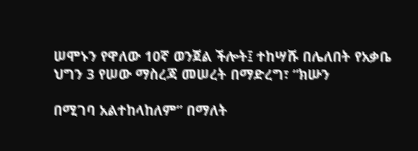ሠሞኑን የዋለው 10ኛ ወንጀል ችሎት፤ ተከሣሹ በሌለበት የአቃቤ ህግን 3 የሠው ማስረጃ መሠረት በማድረግ፣ “ክሡን

በሚገባ አልተከላከለም” በማለት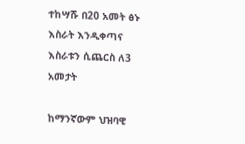ተከሣሹ በ20 አመት ፅኑ እስራት እንዲቀጣና እስራቱን ሲጨርስ ለ3 አመታት

ከማንኛውም ህዝባዊ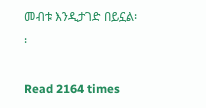መብቱ እንዲታገድ በይኗል፡፡

Read 2164 times